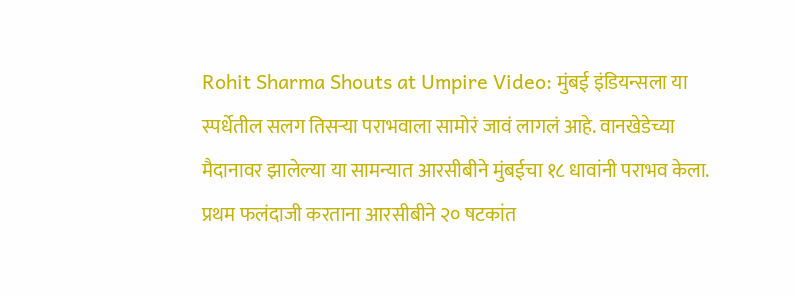Rohit Sharma Shouts at Umpire Video: मुंबई इंडियन्सला या स्पर्धेतील सलग तिसऱ्या पराभवाला सामोरं जावं लागलं आहे. वानखेडेच्या मैदानावर झालेल्या या सामन्यात आरसीबीने मुंबईचा १८ धावांनी पराभव केला. प्रथम फलंदाजी करताना आरसीबीने २० षटकांत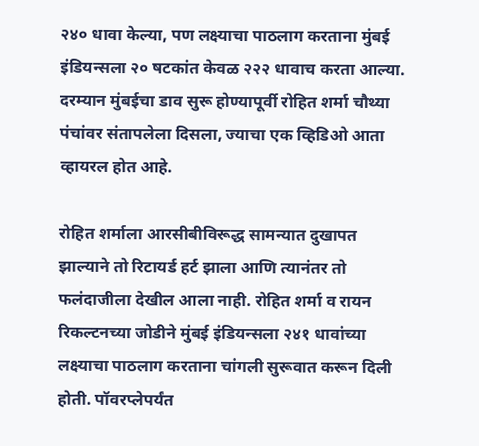२४० धावा केल्या, पण लक्ष्याचा पाठलाग करताना मुंबई इंडियन्सला २० षटकांत केवळ २२२ धावाच करता आल्या. दरम्यान मुंबईचा डाव सुरू होण्यापूर्वी रोहित शर्मा चौथ्या पंचांवर संतापलेला दिसला, ज्याचा एक व्हिडिओ आता व्हायरल होत आहे.

रोहित शर्माला आरसीबीविरूद्ध सामन्यात दुखापत झाल्याने तो रिटायर्ड हर्ट झाला आणि त्यानंतर तो फलंदाजीला देखील आला नाही. रोहित शर्मा व रायन रिकल्टनच्या जोडीने मुंबई इंडियन्सला २४१ धावांच्या लक्ष्याचा पाठलाग करताना चांगली सुरूवात करून दिली होती. पॉवरप्लेपर्यंत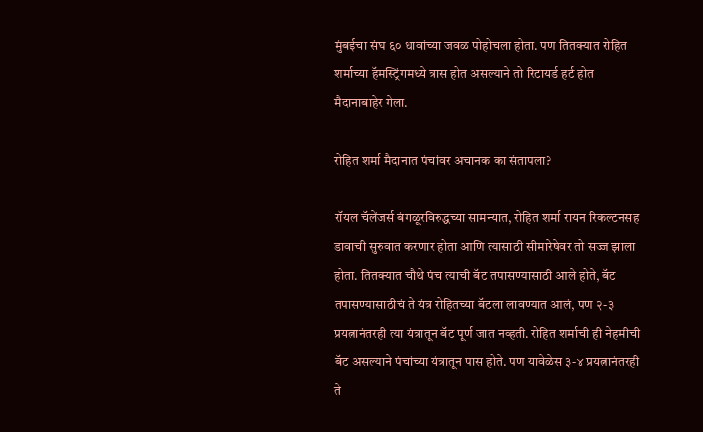मुंबईचा संघ ६० धावांच्या जवळ पोहोचला होता. पण तितक्यात रोहित शर्माच्या हॅमस्ट्रिंगमध्ये त्रास होत असल्याने तो रिटायर्ड हर्ट होत मैदानाबाहेर गेला.

रोहित शर्मा मैदानात पंचांवर अचानक का संतापला?

रॉयल चॅलेंजर्स बंगळूरविरुद्धच्या सामन्यात, रोहित शर्मा रायन रिकल्टनसह डावाची सुरुवात करणार होता आणि त्यासाठी सीमारेषेवर तो सज्ज झाला होता. तितक्यात चौथे पंच त्याची बॅट तपासण्यासाठी आले होते, बॅट तपासण्यासाठीचं ते यंत्र रोहितच्या बॅटला लावण्यात आलं, पण २-३ प्रयत्नानंतरही त्या यंत्रातून बॅट पूर्ण जात नव्हती. रोहित शर्माची ही नेहमीची बॅट असल्याने पंचांच्या यंत्रातून पास होते. पण यावेळेस ३-४ प्रयत्नानंतरही ते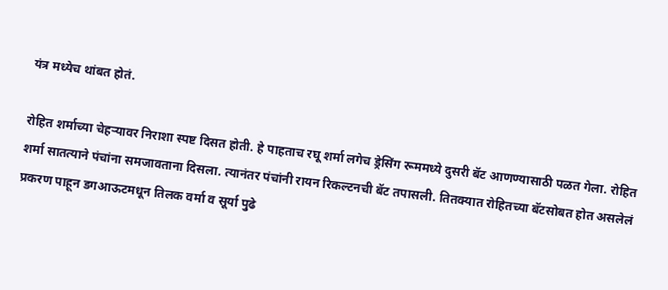यंत्र मध्येच थांबत होतं.

रोहित शर्माच्या चेहऱ्यावर निराशा स्पष्ट दिसत होती. हे पाहताच रघू शर्मा लगेच ड्रेसिंग रूममध्ये दुसरी बॅट आणण्यासाठी पळत गेला. रोहित शर्मा सातत्याने पंचांना समजावताना दिसला. त्यानंतर पंचांनी रायन रिकल्टनची बॅट तपासली. तितक्यात रोहितच्या बॅटसोबत होत असलेलं प्रकरण पाहून डगआऊटमधून तिलक वर्मा व सूर्या पुढे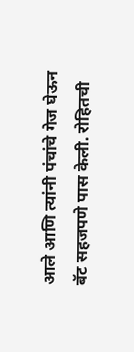आले आणि त्यांनी पंचांचे गेज घेऊन बॅट सहजपणे पास केली. रोहितची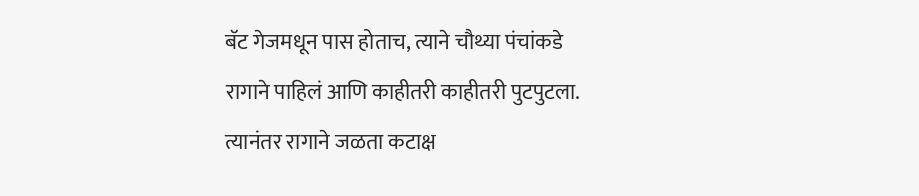बॅट गेजमधून पास होताच, त्याने चौथ्या पंचांकडे रागाने पाहिलं आणि काहीतरी काहीतरी पुटपुटला. त्यानंतर रागाने जळता कटाक्ष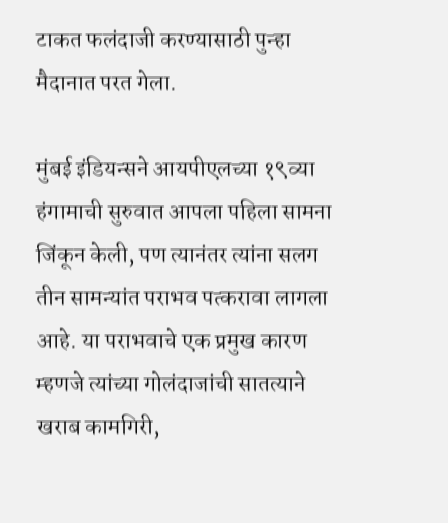टाकत फलंदाजी करण्यासाठी पुन्हा मैदानात परत गेला.

मुंबई इंडियन्सने आयपीएलच्या १९व्या हंगामाची सुरुवात आपला पहिला सामना जिंकून केली, पण त्यानंतर त्यांना सलग तीन सामन्यांत पराभव पत्करावा लागला आहे. या पराभवाचे एक प्रमुख कारण म्हणजे त्यांच्या गोलंदाजांची सातत्याने खराब कामगिरी,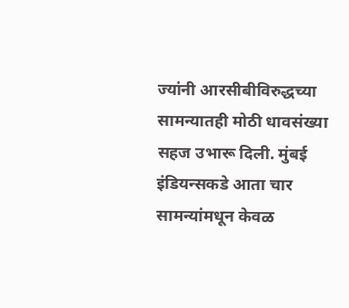ज्यांनी आरसीबीविरुद्धच्या सामन्यातही मोठी धावसंख्या सहज उभारू दिली. मुंबई इंडियन्सकडे आता चार सामन्यांमधून केवळ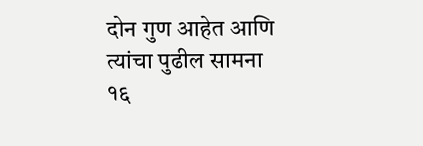दोन गुण आहेत आणि त्यांचा पुढील सामना १६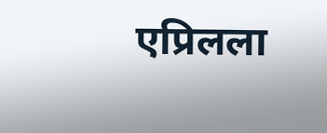एप्रिलला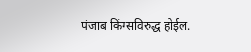पंजाब किंग्सविरुद्ध होईल.